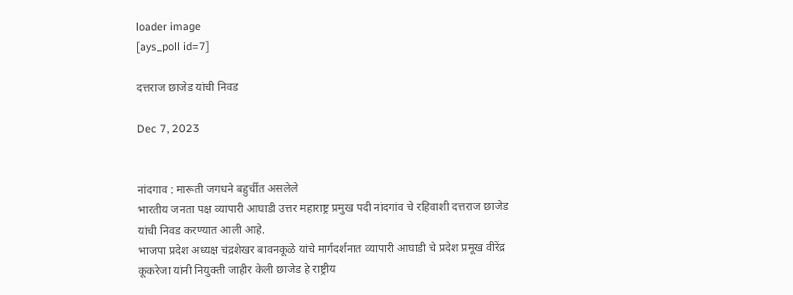loader image
[ays_poll id=7]

दत्तराज छाजेड यांची निवड

Dec 7, 2023


नांदगाव : मारूती जगधने बहुर्चीत असलेले
भारतीय जनता पक्ष व्यापारी आघाडी उत्तर महाराष्ट्र प्रमुख पदी नांदगांव चे रहिवाशी दत्तराज छाजेड यांची निवड करण्यात आली आहे.
भाजपा प्रदेश अध्यक्ष चंद्रशेखर बावनकूळे यांचे मार्गदर्शनात व्यापारी आघाडी चे प्रदेश प्रमूख वीरेंद्र कूकरेजा यांनी नियुक्ती जाहीर केली छाजेड हे राष्ट्रीय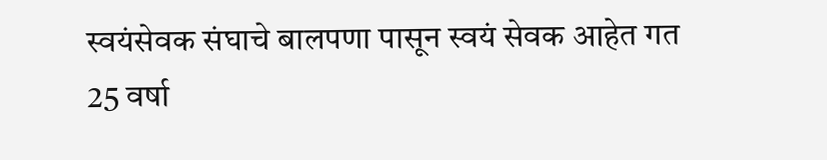स्वयंसेवक संघाचे बालपणा पासून स्वयं सेवक आहेत गत 25 वर्षा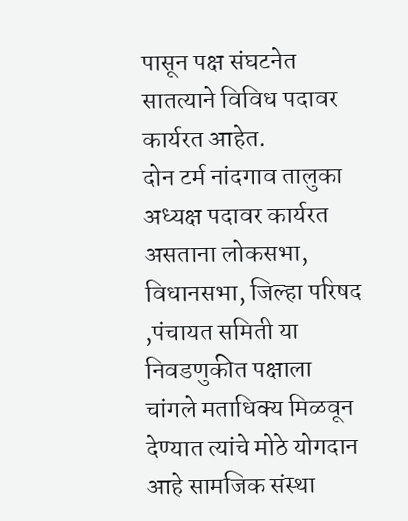पासून पक्ष संघटनेत सातत्याने विविध पदावर कार्यरत आहेत.
दोन टर्म नांदगाव तालुका अध्यक्ष पदावर कार्यरत असताना लोकसभा, विधानसभा, जिल्हा परिषद ,पंचायत समिती या निवडणुकीत पक्षाला चांगले मताधिक्य मिळवून देण्यात त्यांचे मोठे योगदान आहे सामजिक संस्था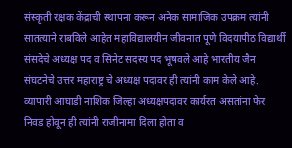संस्कृती रक्षक केंद्राची स्थापना करून अनेक सामाजिक उपक्रम त्यांनी सातत्याने राबविले आहेत महाविद्यालयीन जीवनात पूणे विदयापीठ विद्यार्थी संसदेचे अध्यक्ष पद व सिनेट सदस्य पद भूषवले आहे भारतीय जैन संघटनेचे उत्तर महाराष्ट्र चे अध्यक्ष पदावर ही त्यांनी काम केले आहे.
व्यापारी आघाडी नाशिक जिल्हा अध्यक्षपदावर कार्यरत असतांना फेर निवड होवून ही त्यांनी राजीनामा दिला होता व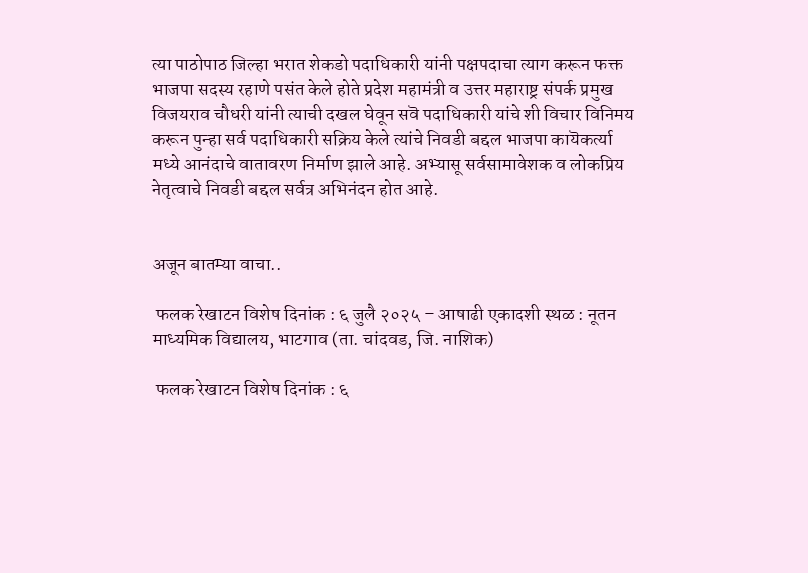त्या पाठोपाठ जिल्हा भरात शेकडो पदाधिकारी यांनी पक्षपदाचा त्याग करून फक्त भाजपा सदस्य रहाणे पसंत केले होते प्रदेश महामंत्री व उत्तर महाराष्ट्र संपर्क प्रमुख विजयराव चौधरी यांनी त्याची दखल घेवून सवॆ पदाधिकारी यांचे शी विचार विनिमय करून पुन्हा सर्व पदाधिकारी सक्रिय केले त्यांचे निवडी बद्दल भाजपा कायॆकर्त्या मध्ये आनंदाचे वातावरण निर्माण झाले आहे. अभ्यासू सर्वसामावेशक व लोकप्रिय नेतृत्वाचे निवडी बद्दल सर्वत्र अभिनंदन होत आहे.


अजून बातम्या वाचा..

 फलक रेखाटन विशेष दिनांक : ६ जुलै २०२५ – आषाढी एकादशी स्थळ : नूतन माध्यमिक विद्यालय, भाटगाव (ता. चांदवड, जि. नाशिक)

 फलक रेखाटन विशेष दिनांक : ६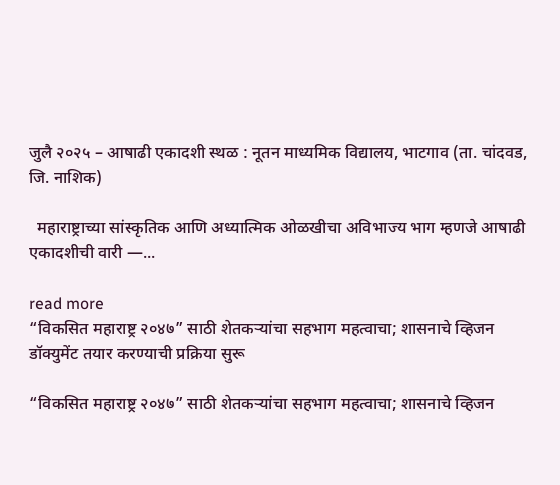जुलै २०२५ – आषाढी एकादशी स्थळ : नूतन माध्यमिक विद्यालय, भाटगाव (ता. चांदवड, जि. नाशिक)

  महाराष्ट्राच्या सांस्कृतिक आणि अध्यात्मिक ओळखीचा अविभाज्य भाग म्हणजे आषाढी एकादशीची वारी —...

read more
“विकसित महाराष्ट्र २०४७” साठी शेतकऱ्यांचा सहभाग महत्वाचा; शासनाचे व्हिजन डॉक्युमेंट तयार करण्याची प्रक्रिया सुरू

“विकसित महाराष्ट्र २०४७” साठी शेतकऱ्यांचा सहभाग महत्वाचा; शासनाचे व्हिजन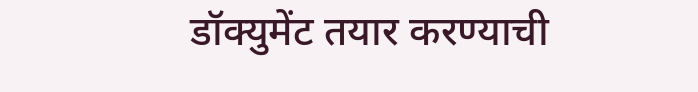डॉक्युमेंट तयार करण्याची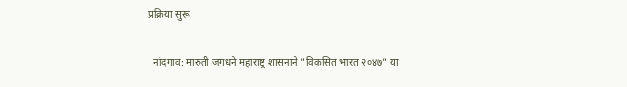प्रक्रिया सुरू

  नांदगाव: मारुती जगधने महाराष्ट्र शासनाने "विकसित भारत २०४७" या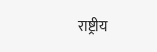राष्ट्रीय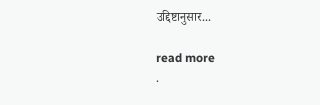उद्दिष्टानुसार...

read more
.